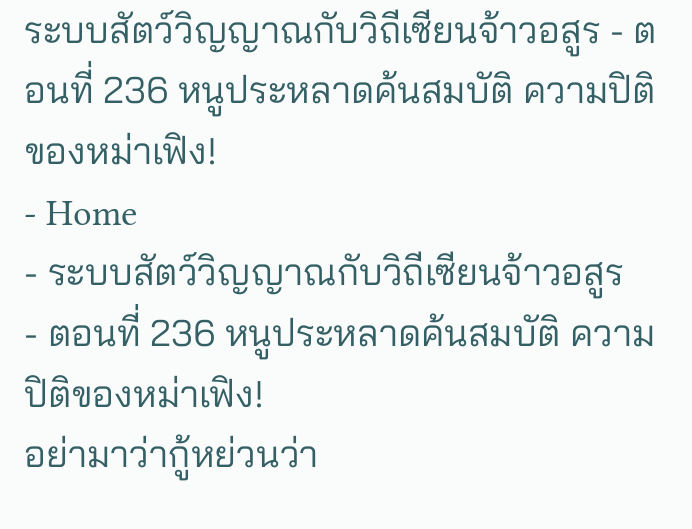ระบบสัตว์วิญญาณกับวิถีเซียนจ้าวอสูร - ตอนที่ 236 หนูประหลาดค้นสมบัติ ความปิติของหม่าเฟิง!
- Home
- ระบบสัตว์วิญญาณกับวิถีเซียนจ้าวอสูร
- ตอนที่ 236 หนูประหลาดค้นสมบัติ ความปิติของหม่าเฟิง!
อย่ามาว่ากู้หย่วนว่า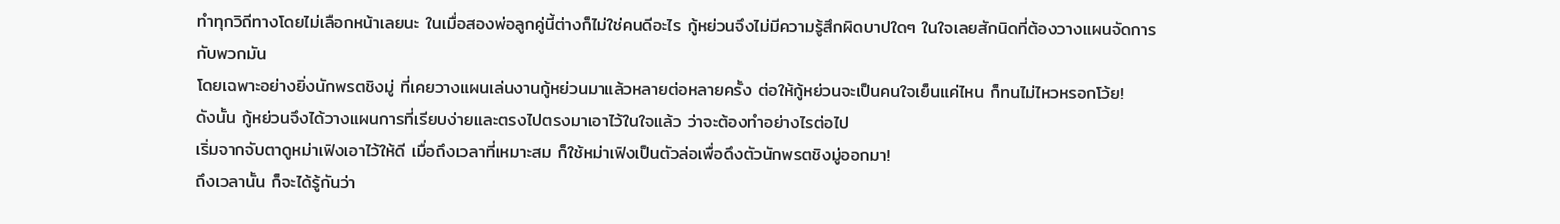ทำทุกวิถีทางโดยไม่เลือกหน้าเลยนะ ในเมื่อสองพ่อลูกคู่นี้ต่างก็ไม่ใช่คนดีอะไร กู้หย่วนจึงไม่มีความรู้สึกผิดบาปใดๆ ในใจเลยสักนิดที่ต้องวางแผนจัดการกับพวกมัน
โดยเฉพาะอย่างยิ่งนักพรตชิงมู่ ที่เคยวางแผนเล่นงานกู้หย่วนมาแล้วหลายต่อหลายครั้ง ต่อให้กู้หย่วนจะเป็นคนใจเย็นแค่ไหน ก็ทนไม่ไหวหรอกโว้ย!
ดังนั้น กู้หย่วนจึงได้วางแผนการที่เรียบง่ายและตรงไปตรงมาเอาไว้ในใจแล้ว ว่าจะต้องทำอย่างไรต่อไป
เริ่มจากจับตาดูหม่าเฟิงเอาไว้ให้ดี เมื่อถึงเวลาที่เหมาะสม ก็ใช้หม่าเฟิงเป็นตัวล่อเพื่อดึงตัวนักพรตชิงมู่ออกมา!
ถึงเวลานั้น ก็จะได้รู้กันว่า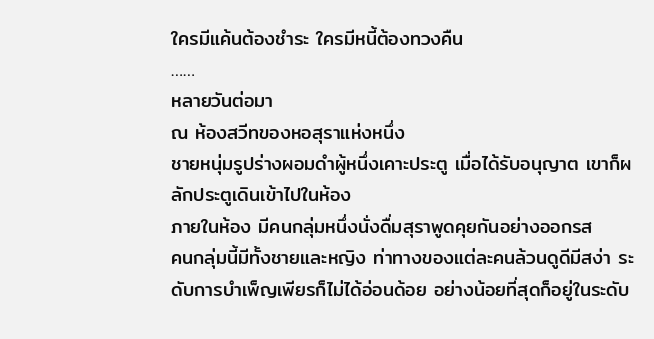ใครมีแค้นต้องชำระ ใครมีหนี้ต้องทวงคืน
……
หลายวันต่อมา
ณ ห้องสวีทของหอสุราแห่งหนึ่ง
ชายหนุ่มรูปร่างผอมดำผู้หนึ่งเคาะประตู เมื่อได้รับอนุญาต เขาก็ผลักประตูเดินเข้าไปในห้อง
ภายในห้อง มีคนกลุ่มหนึ่งนั่งดื่มสุราพูดคุยกันอย่างออกรส
คนกลุ่มนี้มีทั้งชายและหญิง ท่าทางของแต่ละคนล้วนดูดีมีสง่า ระดับการบำเพ็ญเพียรก็ไม่ได้อ่อนด้อย อย่างน้อยที่สุดก็อยู่ในระดับ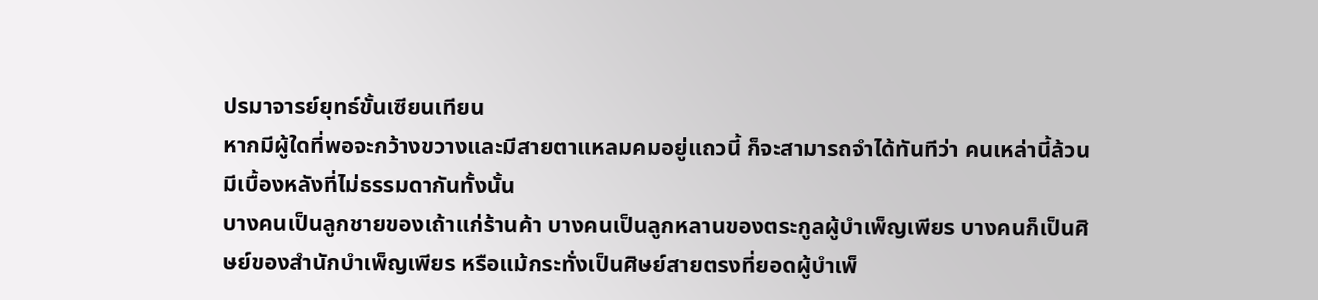ปรมาจารย์ยุทธ์ขั้นเซียนเทียน
หากมีผู้ใดที่พอจะกว้างขวางและมีสายตาแหลมคมอยู่แถวนี้ ก็จะสามารถจำได้ทันทีว่า คนเหล่านี้ล้วนมีเบื้องหลังที่ไม่ธรรมดากันทั้งนั้น
บางคนเป็นลูกชายของเถ้าแก่ร้านค้า บางคนเป็นลูกหลานของตระกูลผู้บำเพ็ญเพียร บางคนก็เป็นศิษย์ของสำนักบำเพ็ญเพียร หรือแม้กระทั่งเป็นศิษย์สายตรงที่ยอดผู้บำเพ็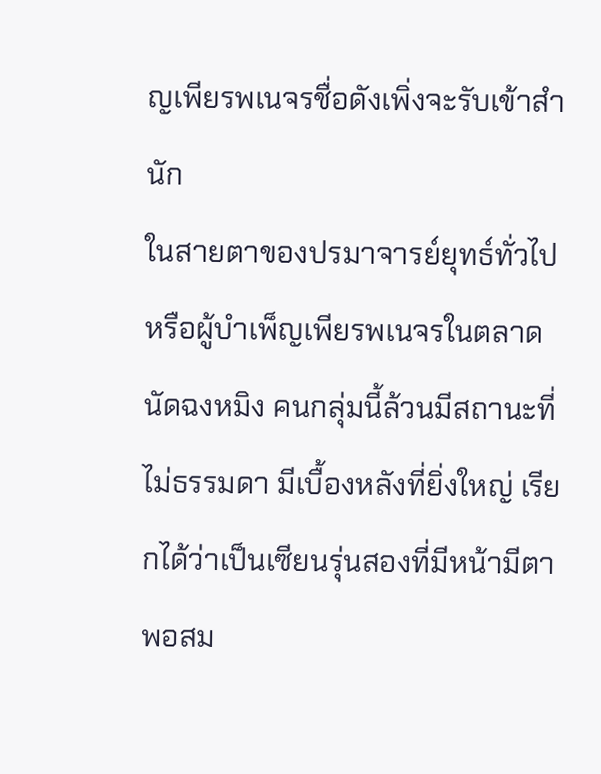ญเพียรพเนจรชื่อดังเพิ่งจะรับเข้าสำนัก
ในสายตาของปรมาจารย์ยุทธ์ทั่วไป หรือผู้บำเพ็ญเพียรพเนจรในตลาดนัดฉงหมิง คนกลุ่มนี้ล้วนมีสถานะที่ไม่ธรรมดา มีเบื้องหลังที่ยิ่งใหญ่ เรียกได้ว่าเป็นเซียนรุ่นสองที่มีหน้ามีตาพอสม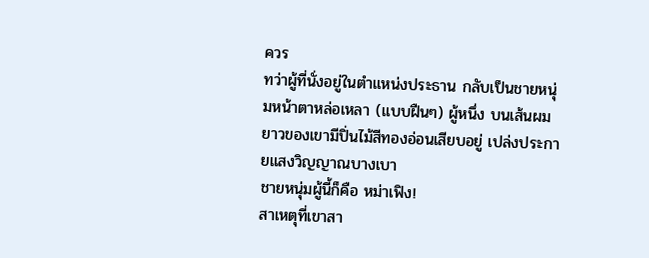ควร
ทว่าผู้ที่นั่งอยู่ในตำแหน่งประธาน กลับเป็นชายหนุ่มหน้าตาหล่อเหลา (แบบฝืนๆ) ผู้หนึ่ง บนเส้นผมยาวของเขามีปิ่นไม้สีทองอ่อนเสียบอยู่ เปล่งประกายแสงวิญญาณบางเบา
ชายหนุ่มผู้นี้ก็คือ หม่าเฟิง!
สาเหตุที่เขาสา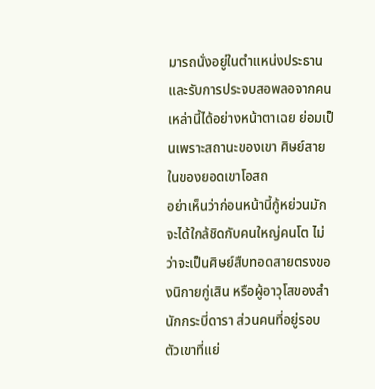มารถนั่งอยู่ในตำแหน่งประธาน และรับการประจบสอพลอจากคนเหล่านี้ได้อย่างหน้าตาเฉย ย่อมเป็นเพราะสถานะของเขา ศิษย์สายในของยอดเขาโอสถ
อย่าเห็นว่าก่อนหน้านี้กู้หย่วนมักจะได้ใกล้ชิดกับคนใหญ่คนโต ไม่ว่าจะเป็นศิษย์สืบทอดสายตรงของนิกายกู่เสิน หรือผู้อาวุโสของสำนักกระบี่ดารา ส่วนคนที่อยู่รอบตัวเขาที่แย่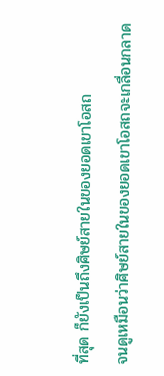ที่สุด ก็ยังเป็นถึงศิษย์สายในของยอดเขาโอสถ
จนดูเหมือนว่าศิษย์สายในของยอดเขาโอสถจะเกลื่อนกลาด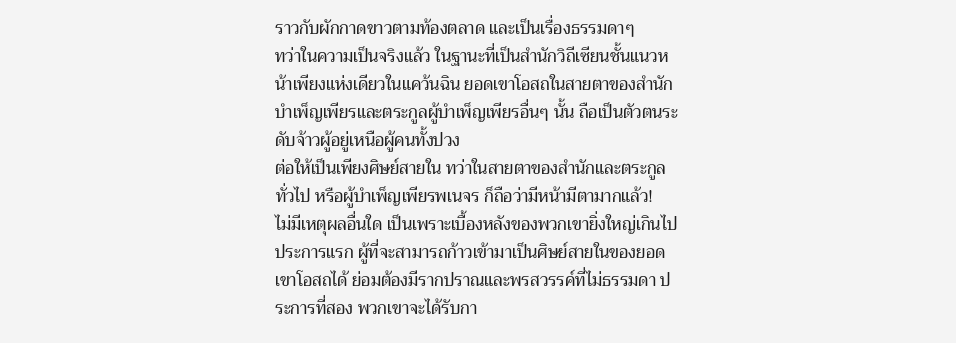ราวกับผักกาดขาวตามท้องตลาด และเป็นเรื่องธรรมดาๆ
ทว่าในความเป็นจริงแล้ว ในฐานะที่เป็นสำนักวิถีเซียนชั้นแนวหน้าเพียงแห่งเดียวในแคว้นฉิน ยอดเขาโอสถในสายตาของสำนักบำเพ็ญเพียรและตระกูลผู้บำเพ็ญเพียรอื่นๆ นั้น ถือเป็นตัวตนระดับจ้าวผู้อยู่เหนือผู้คนทั้งปวง
ต่อให้เป็นเพียงศิษย์สายใน ทว่าในสายตาของสำนักและตระกูลทั่วไป หรือผู้บำเพ็ญเพียรพเนจร ก็ถือว่ามีหน้ามีตามากแล้ว!
ไม่มีเหตุผลอื่นใด เป็นเพราะเบื้องหลังของพวกเขายิ่งใหญ่เกินไป ประการแรก ผู้ที่จะสามารถก้าวเข้ามาเป็นศิษย์สายในของยอดเขาโอสถได้ ย่อมต้องมีรากปราณและพรสวรรค์ที่ไม่ธรรมดา ประการที่สอง พวกเขาจะได้รับกา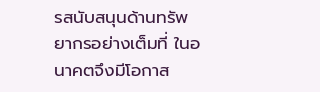รสนับสนุนด้านทรัพยากรอย่างเต็มที่ ในอนาคตจึงมีโอกาส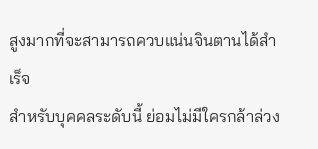สูงมากที่จะสามารถควบแน่นจินตานได้สำเร็จ
สำหรับบุคคลระดับนี้ ย่อมไม่มีใครกล้าล่วง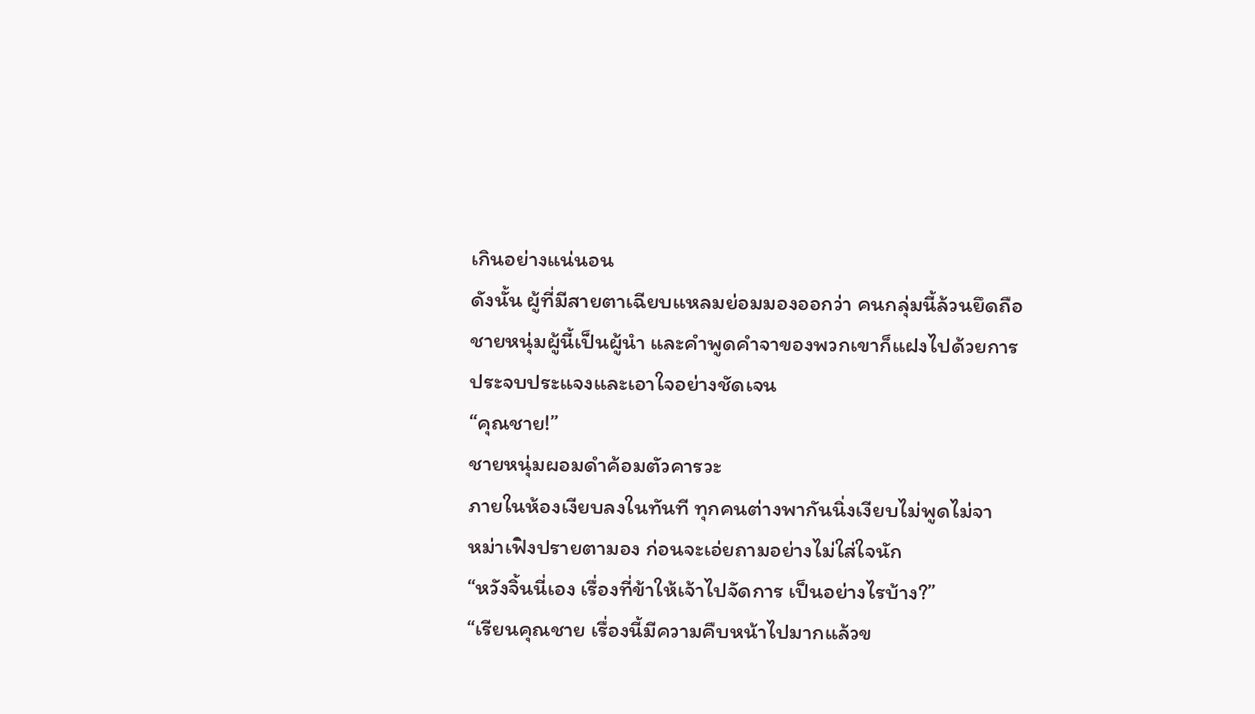เกินอย่างแน่นอน
ดังนั้น ผู้ที่มีสายตาเฉียบแหลมย่อมมองออกว่า คนกลุ่มนี้ล้วนยึดถือชายหนุ่มผู้นี้เป็นผู้นำ และคำพูดคำจาของพวกเขาก็แฝงไปด้วยการประจบประแจงและเอาใจอย่างชัดเจน
“คุณชาย!”
ชายหนุ่มผอมดำค้อมตัวคารวะ
ภายในห้องเงียบลงในทันที ทุกคนต่างพากันนิ่งเงียบไม่พูดไม่จา
หม่าเฟิงปรายตามอง ก่อนจะเอ่ยถามอย่างไม่ใส่ใจนัก
“หวังจิ้นนี่เอง เรื่องที่ข้าให้เจ้าไปจัดการ เป็นอย่างไรบ้าง?”
“เรียนคุณชาย เรื่องนี้มีความคืบหน้าไปมากแล้วข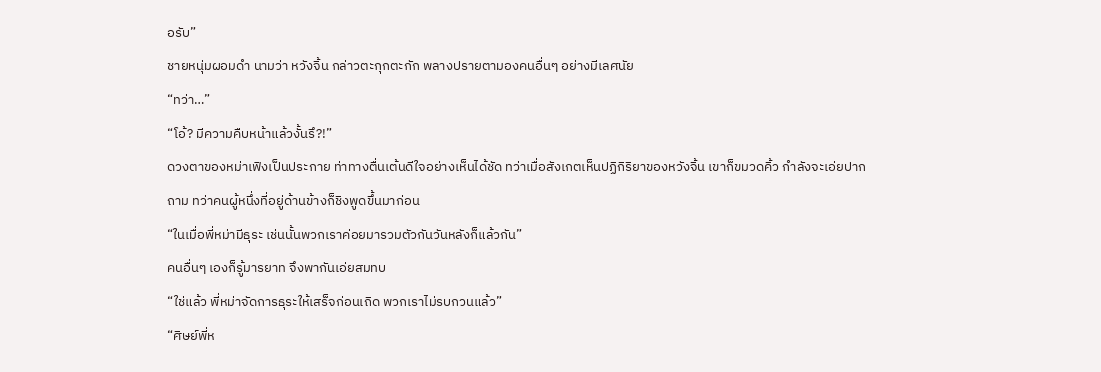อรับ”
ชายหนุ่มผอมดำ นามว่า หวังจิ้น กล่าวตะกุกตะกัก พลางปรายตามองคนอื่นๆ อย่างมีเลศนัย
“ทว่า…”
“โอ้? มีความคืบหน้าแล้วงั้นรึ?!”
ดวงตาของหม่าเฟิงเป็นประกาย ท่าทางตื่นเต้นดีใจอย่างเห็นได้ชัด ทว่าเมื่อสังเกตเห็นปฏิกิริยาของหวังจิ้น เขาก็ขมวดคิ้ว กำลังจะเอ่ยปากถาม ทว่าคนผู้หนึ่งที่อยู่ด้านข้างก็ชิงพูดขึ้นมาก่อน
“ในเมื่อพี่หม่ามีธุระ เช่นนั้นพวกเราค่อยมารวมตัวกันวันหลังก็แล้วกัน”
คนอื่นๆ เองก็รู้มารยาท จึงพากันเอ่ยสมทบ
“ใช่แล้ว พี่หม่าจัดการธุระให้เสร็จก่อนเถิด พวกเราไม่รบกวนแล้ว”
“ศิษย์พี่ห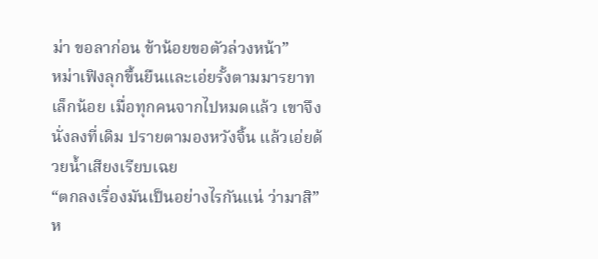ม่า ขอลาก่อน ข้าน้อยขอตัวล่วงหน้า”
หม่าเฟิงลุกขึ้นยืนและเอ่ยรั้งตามมารยาทเล็กน้อย เมื่อทุกคนจากไปหมดแล้ว เขาจึงนั่งลงที่เดิม ปรายตามองหวังจิ้น แล้วเอ่ยด้วยน้ำเสียงเรียบเฉย
“ตกลงเรื่องมันเป็นอย่างไรกันแน่ ว่ามาสิ”
ห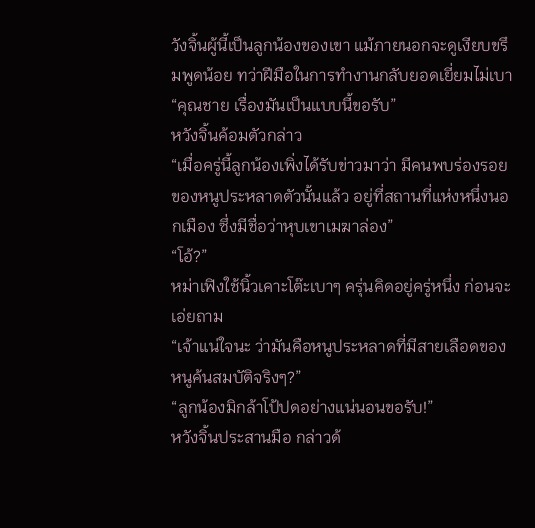วังจิ้นผู้นี้เป็นลูกน้องของเขา แม้ภายนอกจะดูเงียบขรึมพูดน้อย ทว่าฝีมือในการทำงานกลับยอดเยี่ยมไม่เบา
“คุณชาย เรื่องมันเป็นแบบนี้ขอรับ”
หวังจิ้นค้อมตัวกล่าว
“เมื่อครู่นี้ลูกน้องเพิ่งได้รับข่าวมาว่า มีคนพบร่องรอยของหนูประหลาดตัวนั้นแล้ว อยู่ที่สถานที่แห่งหนึ่งนอกเมือง ซึ่งมีชื่อว่าหุบเขาเมฆาล่อง”
“โอ้?”
หม่าเฟิงใช้นิ้วเคาะโต๊ะเบาๆ ครุ่นคิดอยู่ครู่หนึ่ง ก่อนจะเอ่ยถาม
“เจ้าแน่ใจนะ ว่ามันคือหนูประหลาดที่มีสายเลือดของหนูค้นสมบัติจริงๆ?”
“ลูกน้องมิกล้าโป้ปดอย่างแน่นอนขอรับ!”
หวังจิ้นประสานมือ กล่าวด้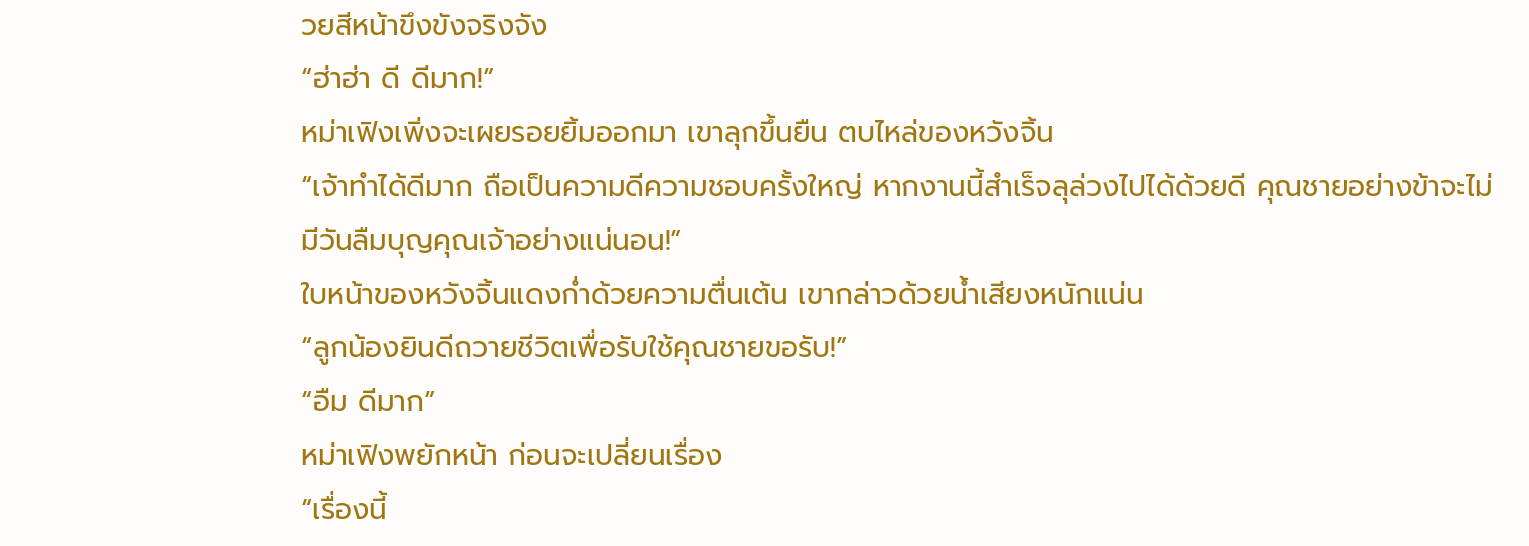วยสีหน้าขึงขังจริงจัง
“ฮ่าฮ่า ดี ดีมาก!”
หม่าเฟิงเพิ่งจะเผยรอยยิ้มออกมา เขาลุกขึ้นยืน ตบไหล่ของหวังจิ้น
“เจ้าทำได้ดีมาก ถือเป็นความดีความชอบครั้งใหญ่ หากงานนี้สำเร็จลุล่วงไปได้ด้วยดี คุณชายอย่างข้าจะไม่มีวันลืมบุญคุณเจ้าอย่างแน่นอน!”
ใบหน้าของหวังจิ้นแดงก่ำด้วยความตื่นเต้น เขากล่าวด้วยน้ำเสียงหนักแน่น
“ลูกน้องยินดีถวายชีวิตเพื่อรับใช้คุณชายขอรับ!”
“อืม ดีมาก”
หม่าเฟิงพยักหน้า ก่อนจะเปลี่ยนเรื่อง
“เรื่องนี้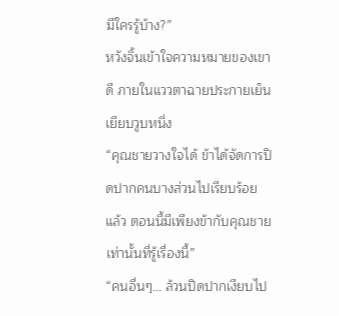มีใครรู้บ้าง?”
หวังจิ้นเข้าใจความหมายของเขาดี ภายในแววตาฉายประกายเย็นเยียบวูบหนึ่ง
“คุณชายวางใจได้ ข้าได้จัดการปิดปากคนบางส่วนไปเรียบร้อยแล้ว ตอนนี้มีเพียงข้ากับคุณชายเท่านั้นที่รู้เรื่องนี้”
“คนอื่นๆ… ล้วนปิดปากเงียบไป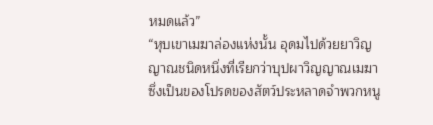หมดแล้ว”
“หุบเขาเมฆาล่องแห่งนั้น อุดมไปด้วยยาวิญญาณชนิดหนึ่งที่เรียกว่าบุปผาวิญญาณเมฆาซึ่งเป็นของโปรดของสัตว์ประหลาดจำพวกหนู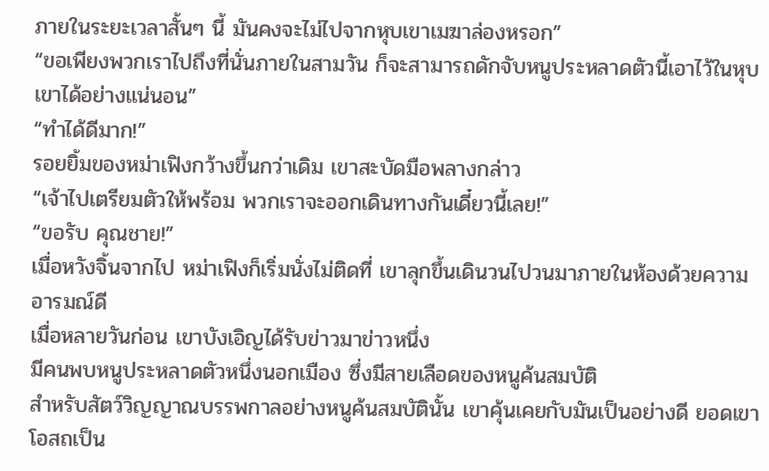ภายในระยะเวลาสั้นๆ นี้ มันคงจะไม่ไปจากหุบเขาเมฆาล่องหรอก”
“ขอเพียงพวกเราไปถึงที่นั่นภายในสามวัน ก็จะสามารถดักจับหนูประหลาดตัวนี้เอาไว้ในหุบเขาได้อย่างแน่นอน”
“ทำได้ดีมาก!”
รอยยิ้มของหม่าเฟิงกว้างขึ้นกว่าเดิม เขาสะบัดมือพลางกล่าว
“เจ้าไปเตรียมตัวให้พร้อม พวกเราจะออกเดินทางกันเดี๋ยวนี้เลย!”
“ขอรับ คุณชาย!”
เมื่อหวังจิ้นจากไป หม่าเฟิงก็เริ่มนั่งไม่ติดที่ เขาลุกขึ้นเดินวนไปวนมาภายในห้องด้วยความอารมณ์ดี
เมื่อหลายวันก่อน เขาบังเอิญได้รับข่าวมาข่าวหนึ่ง
มีคนพบหนูประหลาดตัวหนึ่งนอกเมือง ซึ่งมีสายเลือดของหนูค้นสมบัติ
สำหรับสัตว์วิญญาณบรรพกาลอย่างหนูค้นสมบัตินั้น เขาคุ้นเคยกับมันเป็นอย่างดี ยอดเขาโอสถเป็น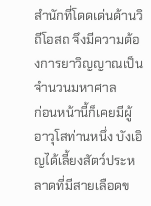สำนักที่โดดเด่นด้านวิถีโอสถ จึงมีความต้องการยาวิญญาณเป็นจำนวนมหาศาล
ก่อนหน้านี้ก็เคยมีผู้อาวุโสท่านหนึ่ง บังเอิญได้เลี้ยงสัตว์ประหลาดที่มีสายเลือดข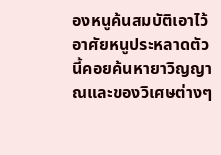องหนูค้นสมบัติเอาไว้ อาศัยหนูประหลาดตัวนี้คอยค้นหายาวิญญาณและของวิเศษต่างๆ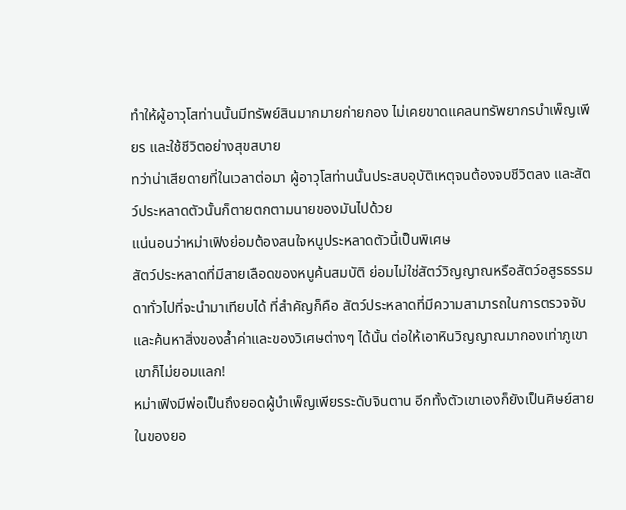ทำให้ผู้อาวุโสท่านนั้นมีทรัพย์สินมากมายก่ายกอง ไม่เคยขาดแคลนทรัพยากรบำเพ็ญเพียร และใช้ชีวิตอย่างสุขสบาย
ทว่าน่าเสียดายที่ในเวลาต่อมา ผู้อาวุโสท่านนั้นประสบอุบัติเหตุจนต้องจบชีวิตลง และสัตว์ประหลาดตัวนั้นก็ตายตกตามนายของมันไปด้วย
แน่นอนว่าหม่าเฟิงย่อมต้องสนใจหนูประหลาดตัวนี้เป็นพิเศษ
สัตว์ประหลาดที่มีสายเลือดของหนูค้นสมบัติ ย่อมไม่ใช่สัตว์วิญญาณหรือสัตว์อสูรธรรมดาทั่วไปที่จะนำมาเทียบได้ ที่สำคัญก็คือ สัตว์ประหลาดที่มีความสามารถในการตรวจจับและค้นหาสิ่งของล้ำค่าและของวิเศษต่างๆ ได้นั้น ต่อให้เอาหินวิญญาณมากองเท่าภูเขาเขาก็ไม่ยอมแลก!
หม่าเฟิงมีพ่อเป็นถึงยอดผู้บำเพ็ญเพียรระดับจินตาน อีกทั้งตัวเขาเองก็ยังเป็นศิษย์สายในของยอ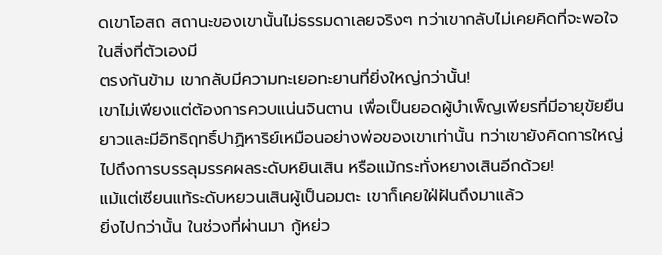ดเขาโอสถ สถานะของเขานั้นไม่ธรรมดาเลยจริงๆ ทว่าเขากลับไม่เคยคิดที่จะพอใจในสิ่งที่ตัวเองมี
ตรงกันข้าม เขากลับมีความทะเยอทะยานที่ยิ่งใหญ่กว่านั้น!
เขาไม่เพียงแต่ต้องการควบแน่นจินตาน เพื่อเป็นยอดผู้บำเพ็ญเพียรที่มีอายุขัยยืนยาวและมีอิทธิฤทธิ์ปาฏิหาริย์เหมือนอย่างพ่อของเขาเท่านั้น ทว่าเขายังคิดการใหญ่ไปถึงการบรรลุมรรคผลระดับหยินเสิน หรือแม้กระทั่งหยางเสินอีกด้วย!
แม้แต่เซียนแท้ระดับหยวนเสินผู้เป็นอมตะ เขาก็เคยใฝ่ฝันถึงมาแล้ว
ยิ่งไปกว่านั้น ในช่วงที่ผ่านมา กู้หย่ว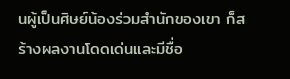นผู้เป็นศิษย์น้องร่วมสำนักของเขา ก็สร้างผลงานโดดเด่นและมีชื่อ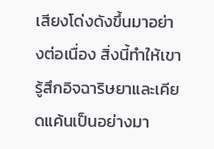เสียงโด่งดังขึ้นมาอย่างต่อเนื่อง สิ่งนี้ทำให้เขารู้สึกอิจฉาริษยาและเคียดแค้นเป็นอย่างมา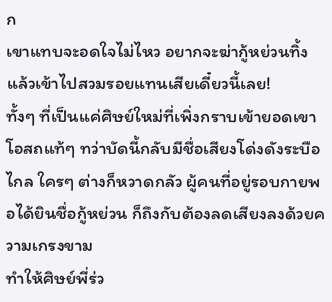ก
เขาแทบจะอดใจไม่ไหว อยากจะฆ่ากู้หย่วนทิ้ง แล้วเข้าไปสวมรอยแทนเสียเดี๋ยวนี้เลย!
ทั้งๆ ที่เป็นแค่ศิษย์ใหม่ที่เพิ่งกราบเข้ายอดเขาโอสถแท้ๆ ทว่าบัดนี้กลับมีชื่อเสียงโด่งดังระบือไกล ใครๆ ต่างก็หวาดกลัว ผู้คนที่อยู่รอบกายพอได้ยินชื่อกู้หย่วน ก็ถึงกับต้องลดเสียงลงด้วยความเกรงขาม
ทำให้ศิษย์พี่ร่ว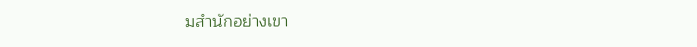มสำนักอย่างเขา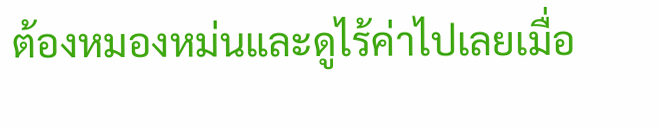ต้องหมองหม่นและดูไร้ค่าไปเลยเมื่อ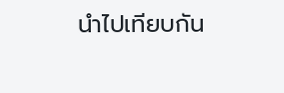นำไปเทียบกัน